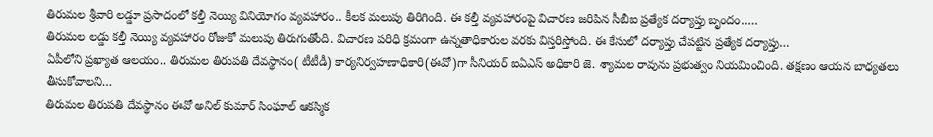తిరుమల శ్రీవారి లడ్డూ ప్రసాదంలో కల్తీ నెయ్యి వినియోగం వ్యవహారం.. కీలక మలుపు తిరిగింది. ఈ కల్తీ వ్యవహారంపై విచారణ జరిపిన సీబీఐ ప్రత్యేక దర్యాప్తు బృందం..…
తిరుమల లడ్డు కల్తీ నెయ్యి వ్యవహారం రోజుకో మలుపు తిరుగుతోంది. విచారణ పరిధి క్రమంగా ఉన్నతాధికారుల వరకు విస్తరిస్తోంది. ఈ కేసులో దర్యాప్తు చేపట్టిన ప్రత్యేక దర్యాప్తు…
ఏపీలోని ప్రఖ్యాత ఆలయం.. తిరుమల తిరుపతి దేవస్థానం( టీటీడీ) కార్యనిర్వహణాధికారి(ఈవో)గా సీనియర్ ఐఏఎస్ అధికారి జె. శ్యామల రావును ప్రభుత్వం నియమించింది. తక్షణం ఆయన బాధ్యతలు తీసుకోవాలని…
తిరుమల తిరుపతి దేవస్థానం ఈవో అనిల్ కుమార్ సింఘాల్ ఆకస్మిక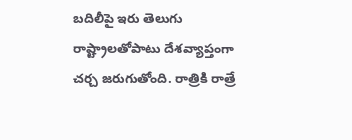బదిలీపై ఇరు తెలుగు రాష్ట్రాలతోపాటు దేశవ్యాప్తంగా చర్చ జరుగుతోంది. రాత్రికి రాత్రే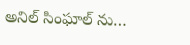అనిల్ సింఘాల్ ను…